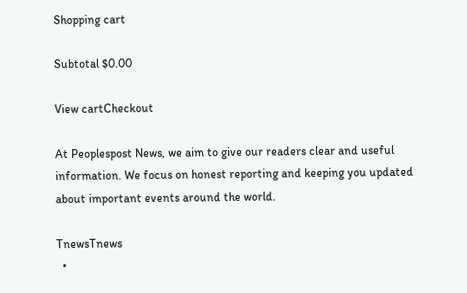Shopping cart

Subtotal $0.00

View cartCheckout

At Peoplespost News, we aim to give our readers clear and useful information. We focus on honest reporting and keeping you updated about important events around the world.

TnewsTnews
  •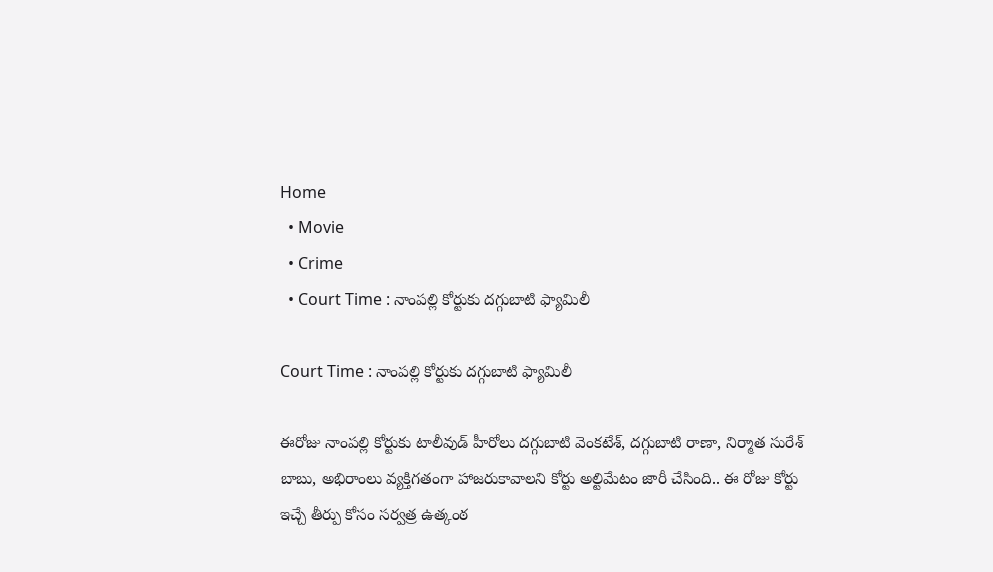Home
  • Movie
  • Crime
  • Court Time : నాంపల్లి కోర్టుకు దగ్గుబాటి ఫ్యామిలీ

Court Time : నాంపల్లి కోర్టుకు దగ్గుబాటి ఫ్యామిలీ

ఈరోజు నాంపల్లి కోర్టుకు టాలీవుడ్ హీరోలు దగ్గుబాటి వెంకటేశ్, దగ్గుబాటి రాణా, నిర్మాత సురేశ్ బాబు, అభిరాంలు వ్యక్తిగతంగా హాజరుకావాలని కోర్టు అల్టిమేటం జారీ చేసింది.. ఈ రోజు కోర్టు ఇచ్చే తీర్పు కోసం సర్వత్ర ఉత్కంఠ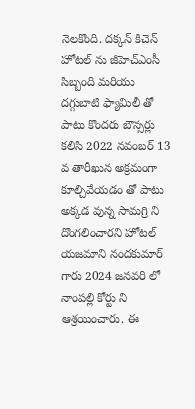నెలకొంది. దక్కన్ కిచెన్ హోటల్ ను జీహెచ్ఎంసీ సిబ్బంది మరియు దగ్గుబాటి ఫ్యామిలీ తో పాటు కొందరు బౌన్సర్లు కలిసి 2022 నవంబర్ 13 వ తారీఖున అక్రమంగా కూల్చివేయడం తో పాటు అక్కడ వున్న సామగ్రి ని దొంగలించారని హోటల్ యజమాని నందకుమార్ గారు 2024 జనవరి లో నాంపల్లి కోర్టు ని ఆశ్రయించారు. ఈ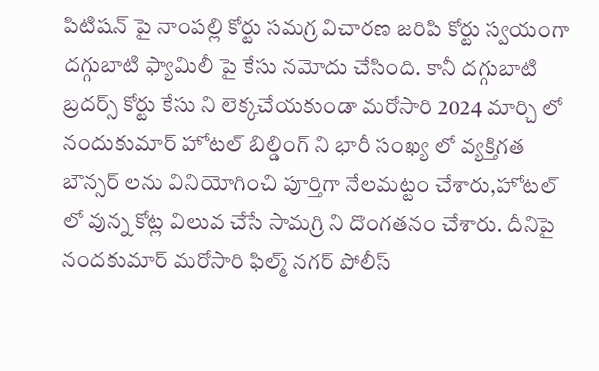పిటిషన్ పై నాంపల్లి కోర్టు సమగ్ర విచారణ జరిపి కోర్టు స్వయంగా దగ్గుబాటి ఫ్యామిలీ పై కేసు నమోదు చేసింది. కానీ దగ్గుబాటి బ్రదర్స్ కోర్టు కేసు ని లెక్కచేయకుండా మరోసారి 2024 మార్చి లో నందుకుమార్ హోటల్ బిల్డింగ్ ని భారీ సంఖ్య లో వ్యక్తిగత బౌన్సర్ లను వినియోగించి పూర్తిగా నేలమట్టం చేశారు,హోటల్ లో వున్న కోట్ల విలువ చేసే సామగ్రి ని దొంగతనం చేశారు. దీనిపై నందకుమార్ మరోసారి ఫిల్మ్ నగర్ పోలీస్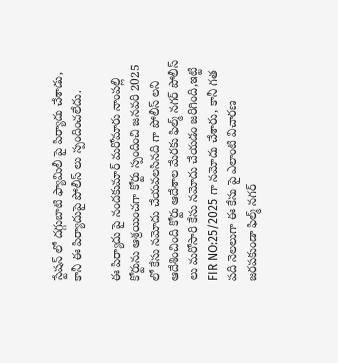స్టేషన్ లో దగ్గుబాటి ఫ్యామిలీ పై పిర్యాదు చేశాడు, కానీ ఈ పిర్యాదుపై పోలీస్ లు స్పందించలేదు.

ఈ పిర్యాదు పై నందకుమార్ మరోమారు నాంపల్లి కోర్టును ఆశ్రయించగా కోర్టు స్పందించి జనవరి 2025 లో కేసు నమోదు చేయవలసినది గా పోలీస్ లని ఆదేశించింది కోర్టు ఆదేశాల మేరకు ఫిల్మ్ నగర్ పోలీస్ లు మరోసారి కేసు నమోదు చేయడం జరిగింది,ఇట్టి FIR NO:25/2025 గా నమోదు చేశారు, కానీ గత పది నెలలుగా ఈ కేసు పై ఎలాంటి విచారణ జరపకుండా ఫిల్మ్ నగర్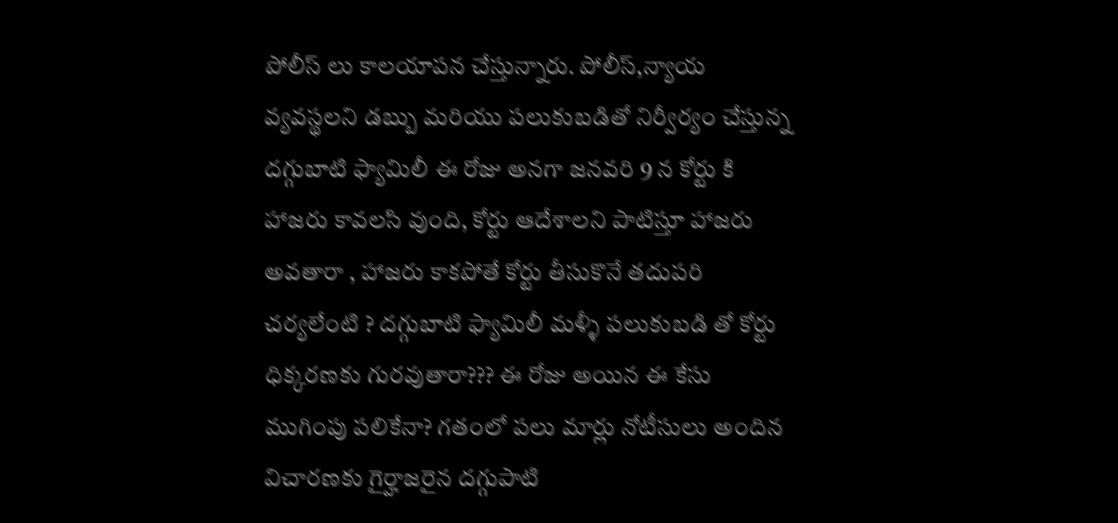పోలీస్ లు కాలయాపన చేస్తున్నారు. పోలీస్,న్యాయ వ్యవస్థలని డబ్బు మరియు పలుకుబడితో నిర్వీర్యం చేస్తున్న దగ్గుబాటి ఫ్యామిలీ ఈ రోజు అనగా జనవరి 9 న కోర్టు కి హాజరు కావలసి వుంది, కోర్టు ఆదేశాలని పాటిస్తూ హాజరు అవతారా , హాజరు కాకపోతే కోర్టు తీసుకొనే తదుపరి చర్యలేంటి ? దగ్గుబాటి ఫ్యామిలీ మళ్ళీ పలుకుబడి తో కోర్టు ధిక్కరణకు గురవుతారా??? ఈ రోజు అయిన ఈ కేసు ముగింపు పలికేనా? గతంలో పలు మార్లు నోటీసులు అందిన విచారణకు గైర్హాజరైన దగ్గుపాటి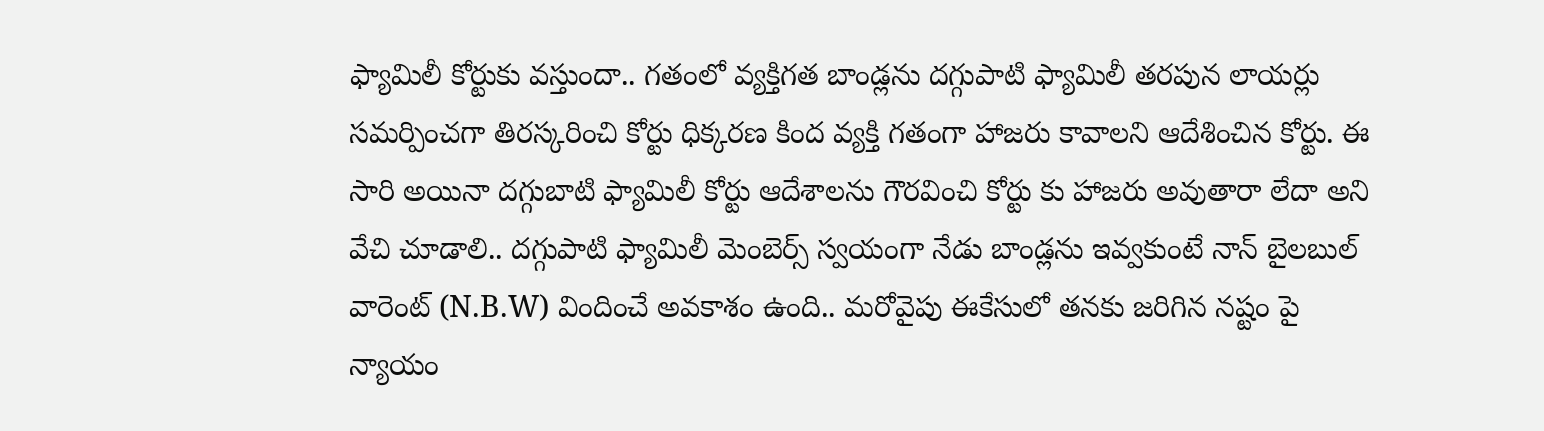ఫ్యామిలీ కోర్టుకు వస్తుందా.. గతంలో వ్యక్తిగత బాండ్లను దగ్గుపాటి ఫ్యామిలీ తరపున లాయర్లు సమర్పించగా తిరస్కరించి కోర్టు ధిక్కరణ కింద వ్యక్తి గతంగా హాజరు కావాలని ఆదేశించిన కోర్టు. ఈ సారి అయినా దగ్గుబాటి ఫ్యామిలీ కోర్టు ఆదేశాలను గౌరవించి కోర్టు కు హాజరు అవుతారా లేదా అని వేచి చూడాలి.. దగ్గుపాటి ఫ్యామిలీ మెంబెర్స్ స్వయంగా నేడు బాండ్లను ఇవ్వకుంటే నాన్ బైలబుల్ వారెంట్ (N.B.W) విందించే అవకాశం ఉంది.. మరోవైపు ఈకేసులో తనకు జరిగిన నష్టం పై న్యాయం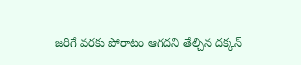జరిగే వరకు పోరాటం ఆగదని తేల్చిన దక్కన్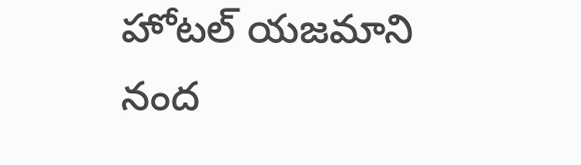హోటల్ యజమాని నంద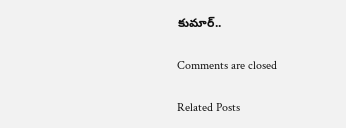కుమార్..

Comments are closed

Related Posts